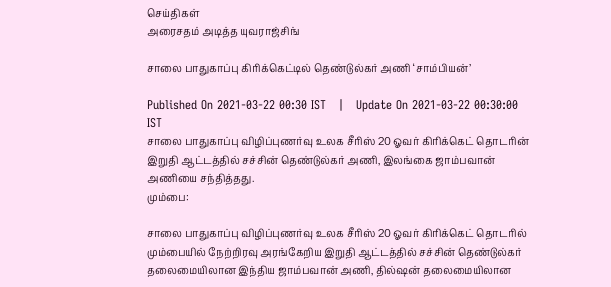செய்திகள்
அரைசதம் அடித்த யுவராஜ்சிங்

சாலை பாதுகாப்பு கிரிக்கெட்டில் தெண்டுல்கர் அணி ‘சாம்பியன்’

Published On 2021-03-22 00:30 IST   |   Update On 2021-03-22 00:30:00 IST
சாலை பாதுகாப்பு விழிப்புணர்வு உலக சீரிஸ் 20 ஓவர் கிரிக்கெட் தொடரின் இறுதி ஆட்டத்தில் சச்சின் தெண்டுல்கர் அணி, இலங்கை ஜாம்பவான் அணியை சந்தித்தது.
மும்பை:

சாலை பாதுகாப்பு விழிப்புணர்வு உலக சீரிஸ் 20 ஓவர் கிரிக்கெட் தொடரில் மும்பையில் நேற்றிரவு அரங்கேறிய இறுதி ஆட்டத்தில் சச்சின் தெண்டுல்கர் தலைமையிலான இந்திய ஜாம்பவான் அணி, தில்ஷன் தலைமையிலான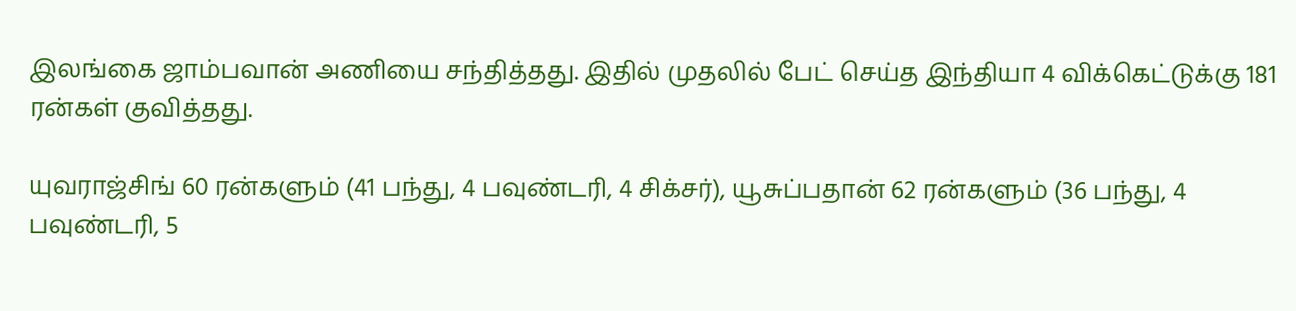இலங்கை ஜாம்பவான் அணியை சந்தித்தது. இதில் முதலில் பேட் செய்த இந்தியா 4 விக்கெட்டுக்கு 181 ரன்கள் குவித்தது.

யுவராஜ்சிங் 60 ரன்களும் (41 பந்து, 4 பவுண்டரி, 4 சிக்சர்), யூசுப்பதான் 62 ரன்களும் (36 பந்து, 4 பவுண்டரி, 5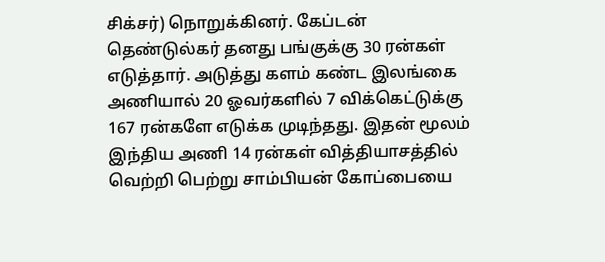சிக்சர்) நொறுக்கினர். கேப்டன் தெண்டுல்கர் தனது பங்குக்கு 30 ரன்கள் எடுத்தார். அடுத்து களம் கண்ட இலங்கை அணியால் 20 ஓவர்களில் 7 விக்கெட்டுக்கு 167 ரன்களே எடுக்க முடிந்தது. இதன் மூலம் இந்திய அணி 14 ரன்கள் வித்தியாசத்தில் வெற்றி பெற்று சாம்பியன் கோப்பையை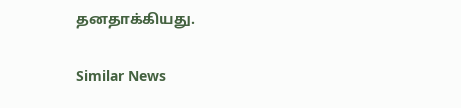தனதாக்கியது.

Similar News